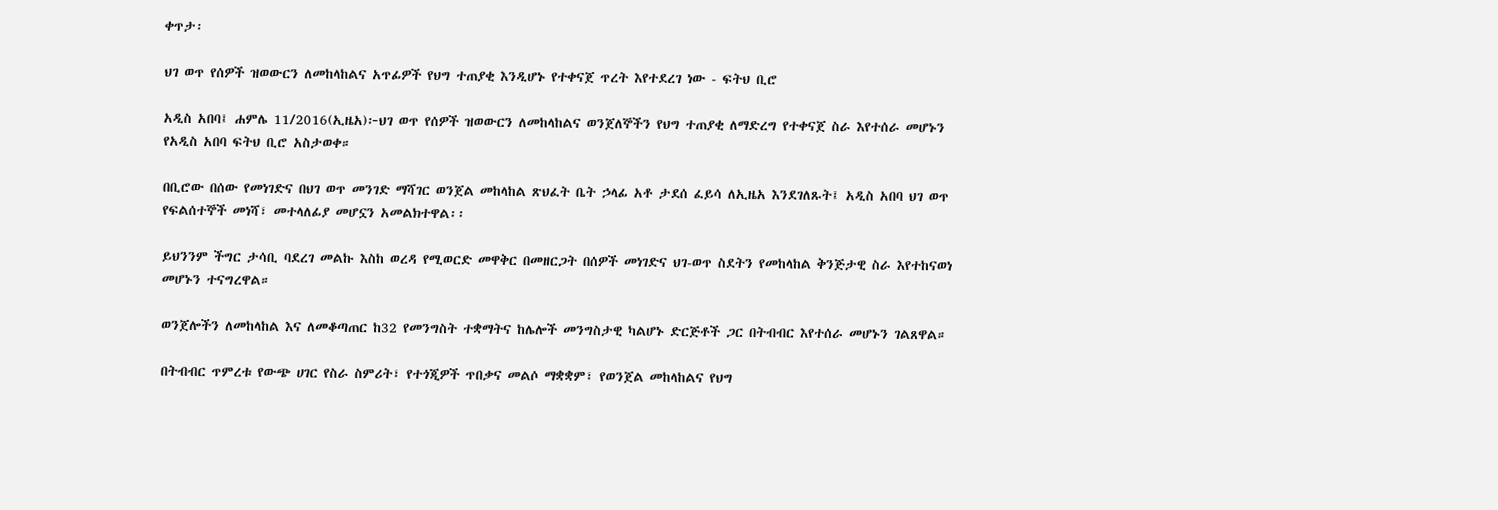ቀጥታ፡

ህገ ወጥ የሰዎች ዝወውርን ለመከላከልና አጥፊዎች የህግ ተጠያቂ እንዲሆኑ የተቀናጀ ጥረት እየተደረገ ነው - ፍትህ ቢሮ

አዲስ አበባ፤ ሐምሌ 11/2016(ኢዜአ)፦ህገ ወጥ የሰዎች ዝወውርን ለመከላከልና ወንጀለኞችን የህግ ተጠያቂ ለማድረግ የተቀናጀ ስራ እየተሰራ መሆኑን የአዲስ አበባ ፍትህ ቢሮ አስታወቀ።

በቢሮው በሰው የመነገድና በህገ ወጥ መንገድ ማሻገር ወንጀል መከላከል ጽህፈት ቤት ኃላፊ አቶ ታደሰ ፈይሳ ለኢዜአ እንደገለጹት፤ አዲስ አበባ ህገ ወጥ የፍልሰተኞች መነሻ፣ መተላለፊያ መሆኗን አመልክተዋል፡፡

ይህንንም ችግር ታሳቢ ባደረገ መልኩ እስከ ወረዳ የሚወርድ መዋቅር በመዘርጋት በሰዎች መነገድና ህገ-ወጥ ስደትን የመከላከል ቅንጅታዊ ስራ እየተከናወነ መሆኑን ተናግረዋል።

ወንጀሎችን ለመከላከል እና ለመቆጣጠር ከ32 የመንግስት ተቋማትና ከሌሎች መንግስታዊ ካልሆኑ ድርጅቶች ጋር በትብብር እየተሰራ መሆኑን ገልጸዋል።

በትብብር ጥምረቱ የውጭ ሀገር የስራ ስምሪት፣ የተጎጂዎች ጥበቃና መልሶ ማቋቋም፣ የወንጀል መከላከልና የህግ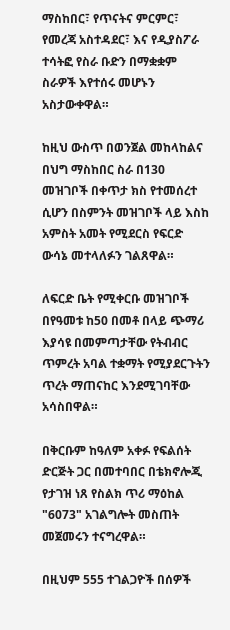ማስከበር፣ የጥናትና ምርምር፣ የመረጃ አስተዳደር፣ እና የዲያስፖራ ተሳትፎ የስራ ቡድን በማቋቋም ስራዎች እየተሰሩ መሆኑን አስታውቀዋል።

ከዚህ ውስጥ በወንጀል መከላከልና በህግ ማስከበር ስራ በ130 መዝገቦች በቀጥታ ክስ የተመሰረተ ሲሆን በስምንት መዝገቦች ላይ እስከ አምስት አመት የሚደርስ የፍርድ ውሳኔ መተላለፉን ገልጸዋል።

ለፍርድ ቤት የሚቀርቡ መዝገቦች በየዓመቱ ከ50 በመቶ በላይ ጭማሪ እያሳዩ በመምጣታቸው የትብብር ጥምረት አባል ተቋማት የሚያደርጉትን ጥረት ማጠናከር እንደሚገባቸው አሳስበዋል።

በቅርቡም ከዓለም አቀፉ የፍልሰት ድርጅት ጋር በመተባበር በቴክኖሎጂ የታገዝ ነጸ የስልክ ጥሪ ማዕከል "6073" አገልግሎት መስጠት መጀመሩን ተናግረዋል።

በዚህም 555 ተገልጋዮች በሰዎች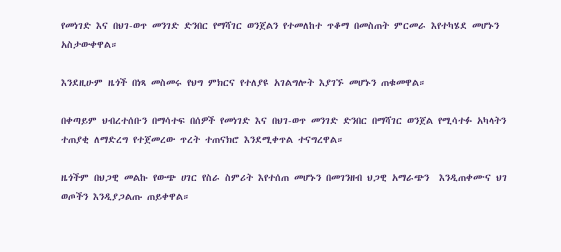የመነገድ እና በህገ-ወጥ መንገድ ድንበር የማሻገር ወንጀልን የተመለከተ ጥቆማ በመስጠት ምርመራ እየተካሄደ መሆኑን አስታውቀዋል።

እንደዚሁም ዜጎች በነጻ መስመሩ የህግ ምክርና የተለያዩ አገልግሎት እያገኙ መሆኑን ጠቁመዋል።

በቀጣይም ህብረተሰቡን በማሳተፍ በሰዎች የመነገድ እና በህገ-ወጥ መንገድ ድንበር በማሻገር ወንጀል የሚሳተፉ አካላትን ተጠያቂ ለማድረግ የተጀመረው ጥረት ተጠናክሮ እንደሚቀጥል ተናግረዋል።

ዜጎችም በህጋዊ መልኩ የውጭ ሀገር የስራ ስምሪት እየተሰጠ መሆኑን በመገንዘብ ህጋዊ አማራጭን  እንዲጠቀሙና ህገ ወጦችን እንዲያጋልጡ ጠይቀዋል።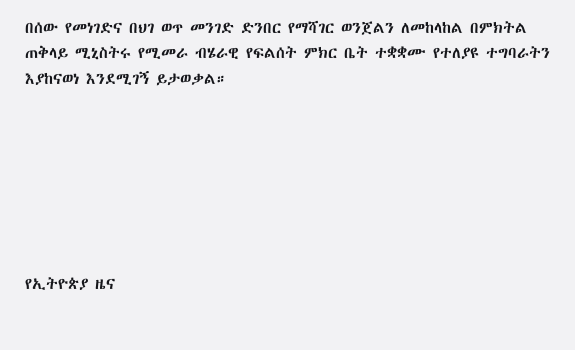በሰው የመነገድና በህገ ወጥ መንገድ ድንበር የማሻገር ወንጀልን ለመከላከል በምክትል ጠቅላይ ሚኒስትሩ የሚመራ ብሄራዊ የፍልሰት ምክር ቤት ተቋቋሙ የተለያዩ ተግባራትን እያከናወነ እንደሚገኝ ይታወቃል።







የኢትዮጵያ ዜና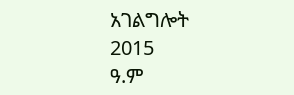አገልግሎት
2015
ዓ.ም